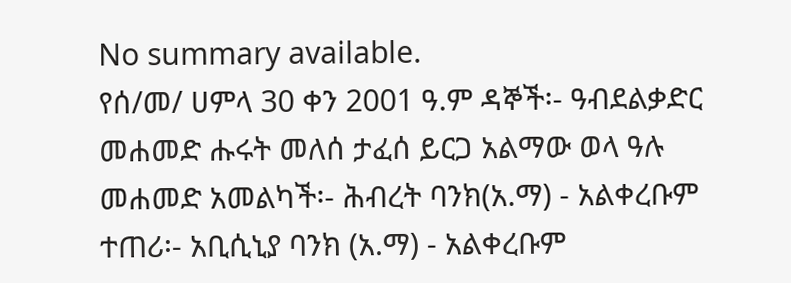No summary available.
የሰ/መ/ ሀምላ 30 ቀን 2001 ዓ.ም ዳኞች፡- ዓብደልቃድር መሐመድ ሑሩት መለሰ ታፈሰ ይርጋ አልማው ወላ ዓሉ መሐመድ አመልካች፡- ሕብረት ባንክ(አ.ማ) - አልቀረቡም ተጠሪ፡- አቢሲኒያ ባንክ (አ.ማ) - አልቀረቡም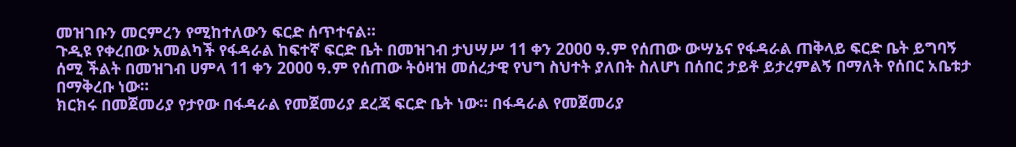መዝገቡን መርምረን የሚከተለውን ፍርድ ሰጥተናል።
ጉዲዩ የቀረበው አመልካች የፋዳራል ከፍተኛ ፍርድ ቤት በመዝገብ ታህሣሥ 11 ቀን 2000 ዓ.ም የሰጠው ውሣኔና የፋዳራል ጠቅላይ ፍርድ ቤት ይግባኝ ሰሚ ችልት በመዝገብ ሀምላ 11 ቀን 2000 ዓ.ም የሰጠው ትዕዛዝ መሰረታዊ የህግ ስህተት ያለበት ስለሆነ በሰበር ታይቶ ይታረምልኝ በማለት የሰበር አቤቱታ በማቅረቡ ነው።
ክርክሩ በመጀመሪያ የታየው በፋዳራል የመጀመሪያ ደረጃ ፍርድ ቤት ነው። በፋዳራል የመጀመሪያ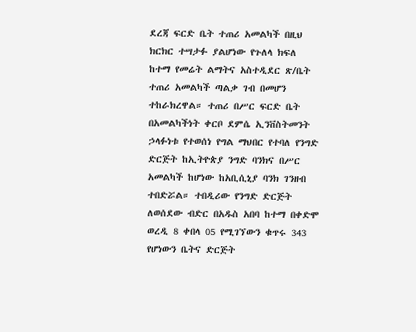ደረጃ ፍርድ ቤት ተጠሪ አመልካች በዚህ ክርክር ተሣታፉ ያልሆነው የጉለላ ክፍለ ከተማ የመሬት ልማትና አስተዲደር ጽ/ቤት ተጠሪ አመልካች ጣልቃ ገብ በመሆን ተከራክረዋል። ተጠሪ በሥር ፍርድ ቤት በአመልካችነት ቀርቦ ደምሴ ኢንቨስትመንት ኃላፉነቱ የተወሰነ የግል ማህበር የተባለ የንግድ ድርጅት ከኢትዮጵያ ንግድ ባንክና በሥር አመልካች ከሆነው ከአቢሲኒያ ባንክ ገንዘብ ተበድሯል። ተበዲሪው የንግድ ድርጅት ለወሰደው ብድር በአዱስ አበባ ከተማ በቀድሞ ወረዲ 8 ቀበላ 05 የሚገኘውን ቁጥሩ 343 የሆነውን ቤትና ድርጅት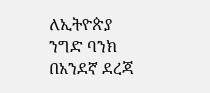ለኢትዮጵያ ንግድ ባንክ በአንደኛ ደረጃ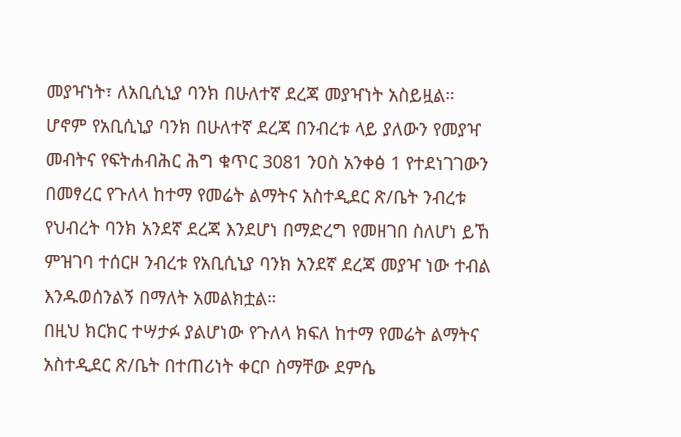መያዣነት፣ ለአቢሲኒያ ባንክ በሁለተኛ ደረጃ መያዣነት አስይዟል። ሆኖም የአቢሲኒያ ባንክ በሁለተኛ ደረጃ በንብረቱ ላይ ያለውን የመያዣ መብትና የፍትሐብሕር ሕግ ቁጥር 3081 ንዐስ አንቀፅ 1 የተደነገገውን በመፃረር የጉለላ ከተማ የመሬት ልማትና አስተዲደር ጽ/ቤት ንብረቱ የህብረት ባንክ አንደኛ ደረጃ እንደሆነ በማድረግ የመዘገበ ስለሆነ ይኸ ምዝገባ ተሰርዞ ንብረቱ የአቢሲኒያ ባንክ አንደኛ ደረጃ መያዣ ነው ተብል እንዱወሰንልኝ በማለት አመልክቷል።
በዚህ ክርክር ተሣታፉ ያልሆነው የጉለላ ክፍለ ከተማ የመሬት ልማትና አስተዲደር ጽ/ቤት በተጠሪነት ቀርቦ ስማቸው ደምሴ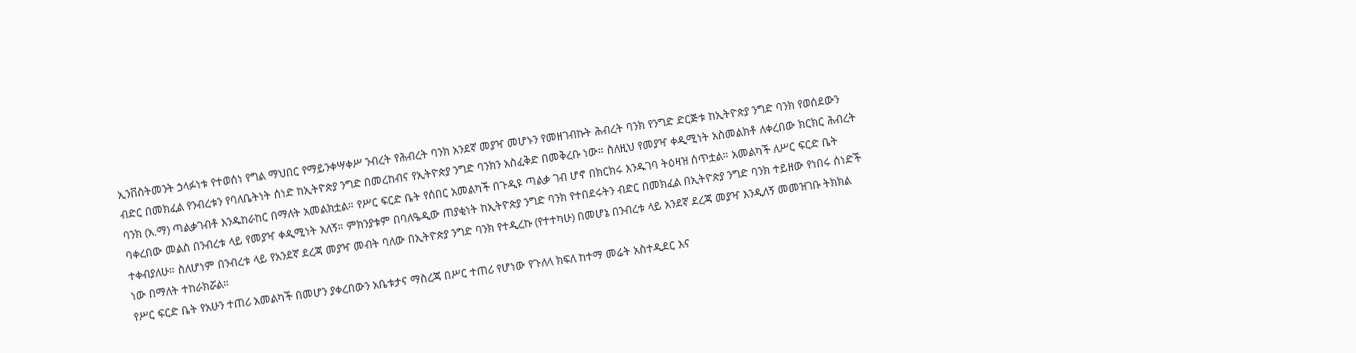ኢንቨስትመንት ኃላፉነቱ የተወሰነ የግል ማህበር የማይንቀሣቀሥ ንብረት የሕብረት ባንክ አንደኛ መያዣ መሆኑን የመዘገብኩት ሕብረት ባንክ የንግድ ድርጅቱ ከኢትዮጵያ ንግድ ባንክ የወሰደውን ብድር በመክፈል የንብረቱን የባለቤትነት ሰነድ ከኢትዮጵያ ንግድ በመረከብና የኢትዮጵያ ንግድ ባንክን አስፈቅድ በመቅረቡ ነው። ስለዚህ የመያዣ ቀዲሚነት አስመልክቶ ለቀረበው ክርክር ሕብረት ባንክ (አ.ማ) ጣልቃገብቶ እንዱከራከር በማለት አመልክቷል። የሥር ፍርድ ቤት የሰበር አመልካች በጉዲዩ ጣልቃ ገብ ሆኖ በክርክሩ እንዱገባ ትዕዛዝ ሰጥቷል። አመልካች ለሥር ፍርድ ቤት ባቀረበው መልስ በንብረቱ ላይ የመያዣ ቀዲሚነት አለኝ። ምክንያቱም በባለዔዲው ጠያቂነት ከኢትዮጵያ ንግድ ባንክ የተበደሩትን ብድር በመክፈል በኢትዮጵያ ንግድ ባንክ ተይዘው የነበሩ ሰነድች ተቀብያለሁ። ስለሆነም በንብረቱ ላይ የአንደኛ ደረጃ መያዣ መብት ባለው በኢትዮጵያ ንግድ ባንክ የተዲረኩ (የተተካሁ) በመሆኔ በንብረቱ ላይ አንደኛ ደረጃ መያዣ እንዲለኝ መመዝገቡ ትክክል ነው በማለት ተከራክሯል።
የሥር ፍርድ ቤት የአሁን ተጠሪ አመልካች በመሆን ያቀረበውን አቤቱታና ማስረጃ በሥር ተጠሪ የሆነው የጉለላ ክፍለ ከተማ መሬት አስተዲደር እና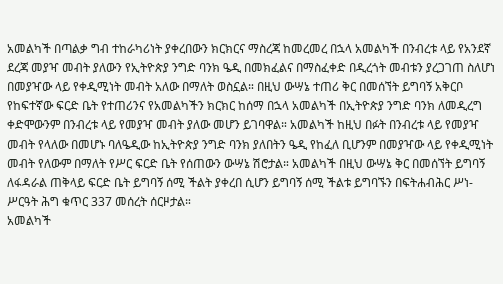አመልካች በጣልቃ ግብ ተከራካሪነት ያቀረበውን ክርክርና ማስረጃ ከመረመረ በኋላ አመልካች በንብረቱ ላይ የአንደኛ ደረጃ መያዣ መብት ያለውን የኢትዮጵያ ንግድ ባንክ ዔዲ በመክፈልና በማስፈቀድ በዲረጎት መብቱን ያረጋገጠ ስለሆነ በመያዣው ላይ የቀዲሚነት መብት አለው በማለት ወስኗል። በዚህ ውሣኔ ተጠሪ ቅር በመሰኘት ይግባኝ አቅርቦ የከፍተኛው ፍርድ ቤት የተጠሪንና የአመልካችን ክርክር ከሰማ በኋላ አመልካች በኢትዮጵያ ንግድ ባንክ ለመዲረግ ቀድሞውንም በንብረቱ ላይ የመያዣ መብት ያለው መሆን ይገባዋል። አመልካች ከዚህ በፉት በንብረቱ ላይ የመያዣ መብት የላለው በመሆኑ ባለዔዲው ከኢትዮጵያ ንግድ ባንክ ያለበትን ዔዲ የከፈለ ቢሆንም በመያዣው ላይ የቀዲሚነት መብት የለውም በማለት የሥር ፍርድ ቤት የሰጠውን ውሣኔ ሽሮታል። አመልካች በዚህ ውሣኔ ቅር በመሰኘት ይግባኝ ለፋዳራል ጠቅላይ ፍርድ ቤት ይግባኝ ሰሚ ችልት ያቀረበ ሲሆን ይግባኝ ሰሚ ችልቱ ይግባኙን በፍትሐብሕር ሥነ-ሥርዓት ሕግ ቁጥር 337 መሰረት ሰርዞታል።
አመልካች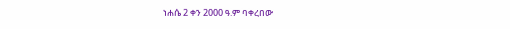ነሐሴ 2 ቀን 2000 ዓ.ም ባቀረበው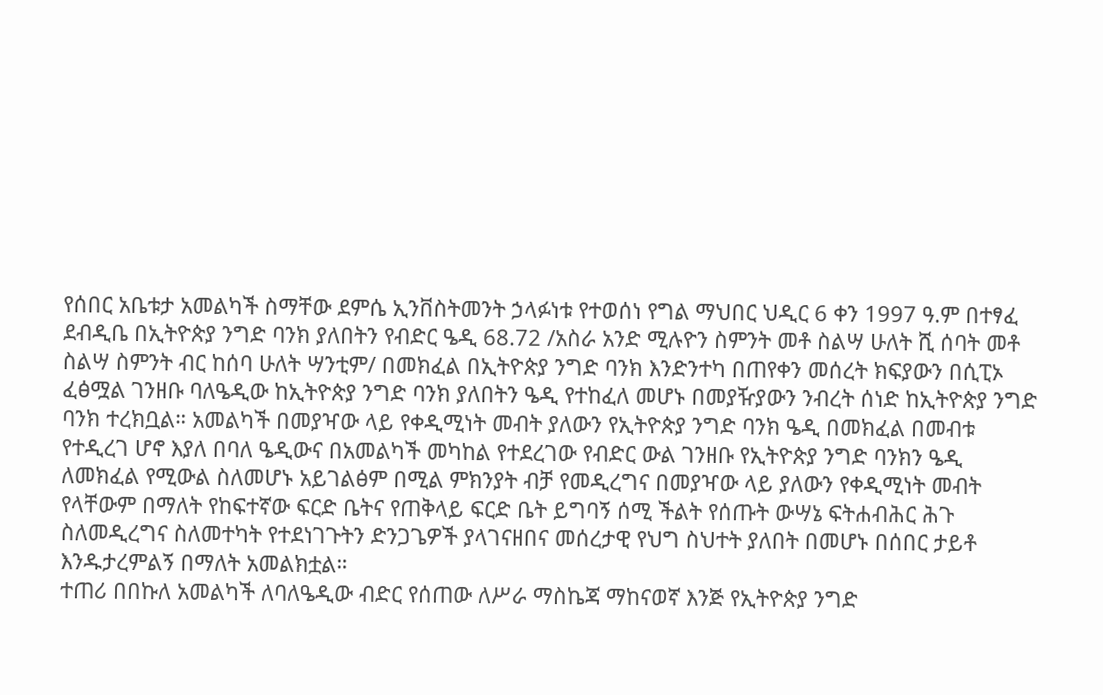የሰበር አቤቱታ አመልካች ስማቸው ደምሴ ኢንቨስትመንት ኃላፉነቱ የተወሰነ የግል ማህበር ህዲር 6 ቀን 1997 ዓ.ም በተፃፈ ደብዲቤ በኢትዮጵያ ንግድ ባንክ ያለበትን የብድር ዔዲ 68.72 /አስራ አንድ ሚሉዮን ስምንት መቶ ስልሣ ሁለት ሺ ሰባት መቶ ስልሣ ስምንት ብር ከሰባ ሁለት ሣንቲም/ በመክፈል በኢትዮጵያ ንግድ ባንክ እንድንተካ በጠየቀን መሰረት ክፍያውን በሲፒኦ ፈፅሟል ገንዘቡ ባለዔዲው ከኢትዮጵያ ንግድ ባንክ ያለበትን ዔዲ የተከፈለ መሆኑ በመያዥያውን ንብረት ሰነድ ከኢትዮጵያ ንግድ ባንክ ተረክቧል። አመልካች በመያዣው ላይ የቀዲሚነት መብት ያለውን የኢትዮጵያ ንግድ ባንክ ዔዲ በመክፈል በመብቱ የተዲረገ ሆኖ እያለ በባለ ዔዲውና በአመልካች መካከል የተደረገው የብድር ውል ገንዘቡ የኢትዮጵያ ንግድ ባንክን ዔዲ ለመክፈል የሚውል ስለመሆኑ አይገልፅም በሚል ምክንያት ብቻ የመዲረግና በመያዣው ላይ ያለውን የቀዲሚነት መብት የላቸውም በማለት የከፍተኛው ፍርድ ቤትና የጠቅላይ ፍርድ ቤት ይግባኝ ሰሚ ችልት የሰጡት ውሣኔ ፍትሐብሕር ሕጉ ስለመዲረግና ስለመተካት የተደነገጉትን ድንጋጌዎች ያላገናዘበና መሰረታዊ የህግ ስህተት ያለበት በመሆኑ በሰበር ታይቶ እንዱታረምልኝ በማለት አመልክቷል።
ተጠሪ በበኩለ አመልካች ለባለዔዲው ብድር የሰጠው ለሥራ ማስኬጃ ማከናወኛ እንጅ የኢትዮጵያ ንግድ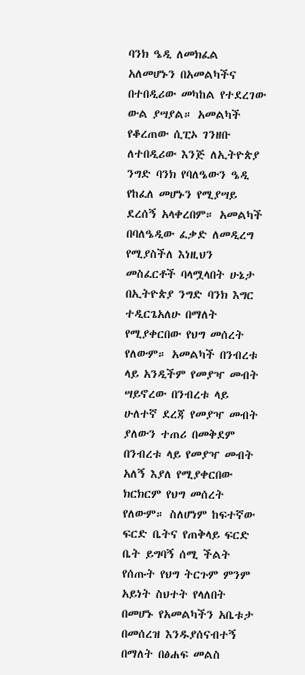ባንክ ዔዲ ለመክፈል አለመሆኑን በአመልካችና በተበዲሪው መካከል የተደረገው ውል ያሣያል። አመልካች የቆረጠው ሲፒኦ ገንዘቡ ለተበዲሪው እንጅ ለኢትዮጵያ ንግድ ባንክ የባለዔውን ዔዲ የከፈለ መሆኑን የሚያሣይ ደረሰኝ አላቀረበም። አመልካች በባለዔዲው ፈቃድ ለመዲረግ የሚያስችለ እነዚህን መስፈርቶች ባላሟላበት ሁኔታ በኢትዮጵያ ንግድ ባንክ እግር ተዲርጌአለሁ በማለት የሚያቀርበው የህግ መሰረት የለውም። አመልካች በንብረቱ ላይ አንዲችም የመያዣ መብት ሣይኖረው በንብረቱ ላይ ሁለተኛ ደረጃ የመያዣ መብት ያለውን ተጠሪ በመቅደም በንብረቱ ላይ የመያዣ መብት አለኝ እያለ የሚያቀርበው ክርክርም የህግ መሰረት የለውም። ስለሆነም ከፍተኛው ፍርድ ቤትና የጠቅላይ ፍርድ ቤት ይግባኝ ሰሚ ችልት የሰጡት የህግ ትርጉም ምንም አይነት ስህተት የላለበት በመሆኑ የአመልካችን አቤቱታ በመሰረዝ እንዱያሰናብተኝ በማለት በፅሐፍ መልስ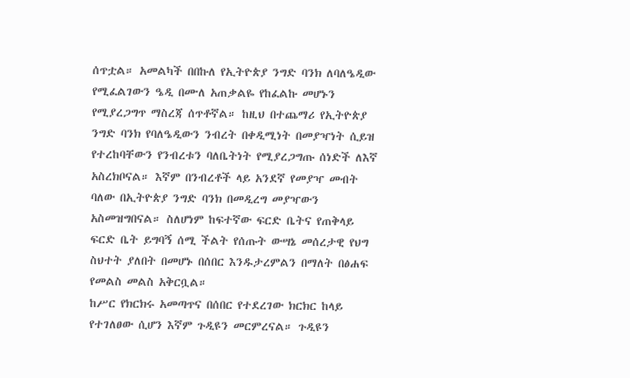ሰጥቷል። አመልካች በበኩለ የኢትዮጵያ ንግድ ባንክ ለባለዔዲው የሚፈልገውን ዔዲ በሙለ አጠቃልዬ የከፈልኩ መሆኑን የሚያረጋግጥ ማስረጃ ሰጥቶኛል። ከዚህ በተጨማሪ የኢትዮጵያ ንግድ ባንክ የባለዔዲውን ንብረት በቀዲሚነት በመያዣነት ሲይዝ የተረከባቸውን የንብረቱን ባለቤትነት የሚያረጋግጡ ሰነድች ለእኛ አስረክቦናል። እኛም በንብረቶች ላይ አንደኛ የመያዣ መብት ባለው በኢትዮጵያ ንግድ ባንክ በመዲረግ መያዣውን አስመዝግበናል። ስለሆነም ከፍተኛው ፍርድ ቤትና የጠቅላይ ፍርድ ቤት ይግባኝ ሰሚ ችልት የሰጡት ውሣኔ መሰረታዊ የህግ ስህተት ያለበት በመሆኑ በሰበር እንዱታረምልን በማለት በፅሐፍ የመልስ መልስ አቅርቧል።
ከሥር የክርክሩ አመጣጥና በሰበር የተደረገው ክርክር ከላይ የተገለፀው ሲሆን እኛም ጉዲዩን መርምረናል። ጉዲዩን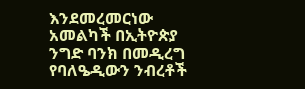እንደመረመርነው አመልካች በኢትዮጵያ ንግድ ባንክ በመዲረግ የባለዔዲውን ንብረቶች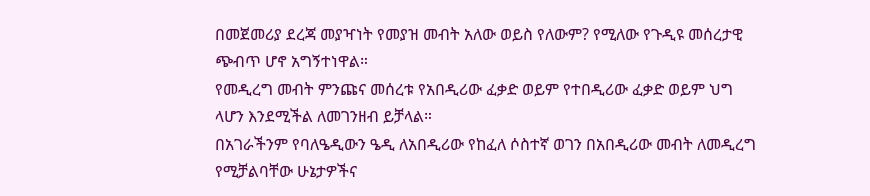በመጀመሪያ ደረጃ መያዣነት የመያዝ መብት አለው ወይስ የለውም? የሚለው የጉዲዩ መሰረታዊ ጭብጥ ሆኖ አግኝተነዋል።
የመዲረግ መብት ምንጩና መሰረቱ የአበዲሪው ፈቃድ ወይም የተበዲሪው ፈቃድ ወይም ህግ ላሆን እንደሚችል ለመገንዘብ ይቻላል።
በአገራችንም የባለዔዲውን ዔዲ ለአበዲሪው የከፈለ ሶስተኛ ወገን በአበዲሪው መብት ለመዲረግ የሚቻልባቸው ሁኔታዎችና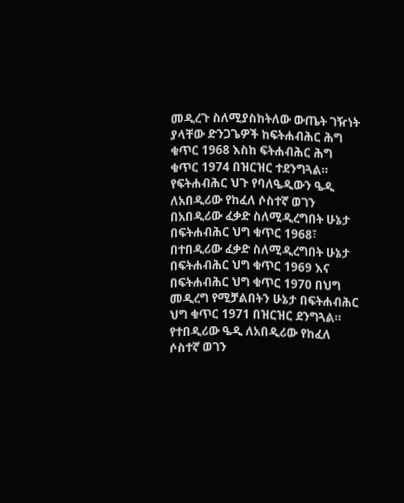መዲረጉ ስለሚያስከትለው ውጤት ገዥነት ያላቸው ድንጋጌዎች ከፍትሐብሕር ሕግ ቁጥር 1968 እስከ ፍትሐብሕር ሕግ ቁጥር 1974 በዝርዝር ተደንግጓል። የፍትሐብሕር ህጉ የባለዔዲውን ዔዲ ለአበዲሪው የከፈለ ሶስተኛ ወገን በአበዲሪው ፈቃድ ስለሚዲረግበት ሁኔታ በፍትሐብሕር ህግ ቁጥር 1968፣ በተበዲሪው ፈቃድ ስለሚዲረግበት ሁኔታ በፍትሐብሕር ህግ ቁጥር 1969 እና በፍትሐብሕር ህግ ቁጥር 1970 በህግ መዲረግ የሚቻልበትን ሁኔታ በፍትሐብሕር ህግ ቁጥር 1971 በዝርዝር ደንግጓል። የተበዲሪው ዔዲ ለአበዲሪው የከፈለ ሶስተኛ ወገን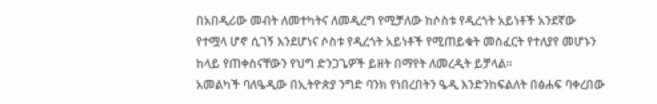በአበዲሪው መብት ለመተካትና ለመዲረግ የሚቻለው ከሶስቱ የዲረጎት አይነቶች አንደኛው የተሟላ ሆኖ ሲገኝ እንደሆነና ሶስቱ የዲረጎት አይነቶች የሚጠይቁት መስፈርት የተለያየ መሆኑን ከላይ የጠቀስናቸውን የህግ ድንጋጌዎች ይዘት በማየት ለመረዲት ይቻላል።
አመልካች ባለዔዲው በኢትዮጵያ ንግድ ባንክ የነበረበትን ዔዲ እንድንከፍልለት በፅሐፍ ባቀረበው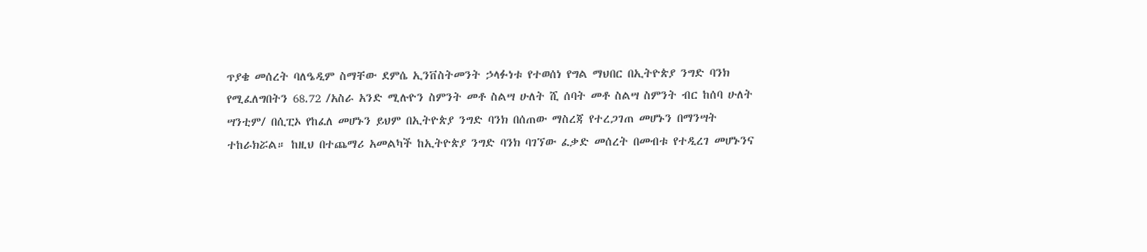ጥያቄ መሰረት ባለዔዲም ስማቸው ደምሴ ኢንቨስትመንት ኃላፉነቱ የተወሰነ የግል ማህበር በኢትዮጵያ ንግድ ባንክ የሚፈለግበትን 68.72 /አስራ አንድ ሚሉዮን ስምንት መቶ ስልሣ ሁለት ሺ ሰባት መቶ ስልሣ ስምንት ብር ከሰባ ሁለት ሣንቲም/ በሲፒኦ የከፈለ መሆኑን ይህም በኢትዮጵያ ንግድ ባንክ በሰጠው ማስረጃ የተረጋገጠ መሆኑን በማንሣት ተከራክሯል። ከዚህ በተጨማሪ አመልካች ከኢትዮጵያ ንግድ ባንክ ባገኘው ፈቃድ መሰረት በመብቱ የተዲረገ መሆኑንና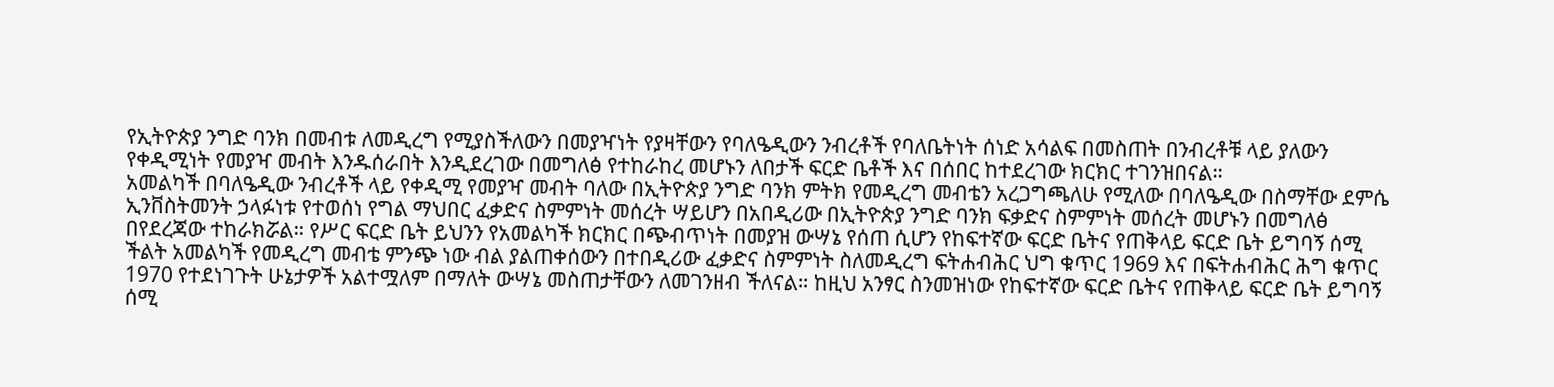የኢትዮጵያ ንግድ ባንክ በመብቱ ለመዲረግ የሚያስችለውን በመያዣነት የያዛቸውን የባለዔዲውን ንብረቶች የባለቤትነት ሰነድ አሳልፍ በመስጠት በንብረቶቹ ላይ ያለውን የቀዲሚነት የመያዣ መብት እንዱሰራበት እንዲደረገው በመግለፅ የተከራከረ መሆኑን ለበታች ፍርድ ቤቶች እና በሰበር ከተደረገው ክርክር ተገንዝበናል።
አመልካች በባለዔዲው ንብረቶች ላይ የቀዲሚ የመያዣ መብት ባለው በኢትዮጵያ ንግድ ባንክ ምትክ የመዲረግ መብቴን አረጋግጫለሁ የሚለው በባለዔዲው በስማቸው ደምሴ ኢንቨስትመንት ኃላፉነቱ የተወሰነ የግል ማህበር ፈቃድና ስምምነት መሰረት ሣይሆን በአበዲሪው በኢትዮጵያ ንግድ ባንክ ፍቃድና ስምምነት መሰረት መሆኑን በመግለፅ በየደረጃው ተከራክሯል። የሥር ፍርድ ቤት ይህንን የአመልካች ክርክር በጭብጥነት በመያዝ ውሣኔ የሰጠ ሲሆን የከፍተኛው ፍርድ ቤትና የጠቅላይ ፍርድ ቤት ይግባኝ ሰሚ ችልት አመልካች የመዲረግ መብቴ ምንጭ ነው ብል ያልጠቀሰውን በተበዲሪው ፈቃድና ስምምነት ስለመዲረግ ፍትሐብሕር ህግ ቁጥር 1969 እና በፍትሐብሕር ሕግ ቁጥር 1970 የተደነገጉት ሁኔታዎች አልተሟለም በማለት ውሣኔ መስጠታቸውን ለመገንዘብ ችለናል። ከዚህ አንፃር ስንመዝነው የከፍተኛው ፍርድ ቤትና የጠቅላይ ፍርድ ቤት ይግባኝ ሰሚ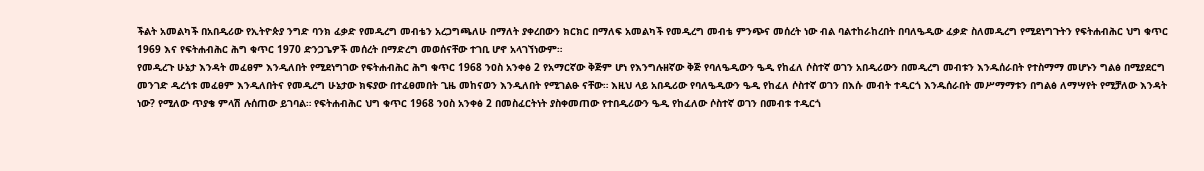ችልት አመልካች በአበዲሪው የኢትዮጵያ ንግድ ባንክ ፈቃድ የመዲረግ መብቴን አረጋግጫለሁ በማለት ያቀረበውን ክርክር በማለፍ አመልካች የመዲረግ መብቴ ምንጭና መሰረት ነው ብል ባልተከራከረበት በባለዔዲው ፈቃድ ስለመዲረግ የሚደነግጉትን የፍትሐብሕር ህግ ቁጥር 1969 እና የፍትሐብሕር ሕግ ቁጥር 1970 ድንጋጌዎች መሰረት በማድረግ መወሰናቸው ተገቢ ሆኖ አላገኘነውም።
የመዲረጉ ሁኔታ እንዳት መፈፀም እንዲለበት የሚደነግገው የፍትሐብሕር ሕግ ቁጥር 1968 ንዐስ አንቀፅ 2 የአማርኛው ቅጅም ሆነ የእንግሉዘኛው ቅጅ የባለዔዲውን ዔዲ የከፈለ ሶስተኛ ወገን አበዲሪውን በመዲረግ መብቱን እንዱሰራበት የተስማማ መሆኑን ግልፅ በሚያደርግ መንገድ ዲረጎቱ መፈፀም እንዲለበትና የመዲረግ ሁኔታው ክፍያው በተፈፀመበት ጊዜ መከናወን እንዲለበት የሚገልፁ ናቸው። እዚህ ላይ አበዲሪው የባለዔዲውን ዔዲ የከፈለ ሶስተኛ ወገን በእሱ መብት ተዲርጎ እንዱሰራበት መሥማማቱን በግልፅ ለማሣየት የሚቻለው እንዳት ነው? የሚለው ጥያቄ ምላሽ ሉሰጠው ይገባል። የፍትሐብሕር ህግ ቁጥር 1968 ንዐስ አንቀፅ 2 በመስፈርትነት ያስቀመጠው የተበዲሪውን ዔዲ የከፈለው ሶስተኛ ወገን በመብቱ ተዲርጎ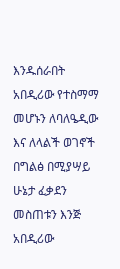እንዱሰራበት አበዲሪው የተስማማ መሆኑን ለባለዔዲው እና ለላልች ወገኖች በግልፅ በሚያሣይ ሁኔታ ፈቃደን መስጠቱን እንጅ አበዲሪው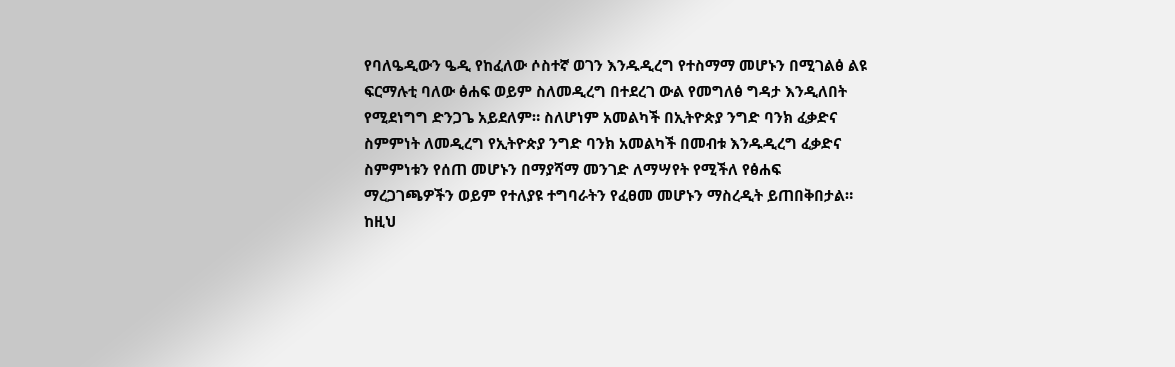የባለዔዲውን ዔዲ የከፈለው ሶስተኛ ወገን እንዱዲረግ የተስማማ መሆኑን በሚገልፅ ልዩ ፍርማሉቲ ባለው ፅሐፍ ወይም ስለመዲረግ በተደረገ ውል የመግለፅ ግዳታ እንዲለበት የሚደነግግ ድንጋጌ አይደለም። ስለሆነም አመልካች በኢትዮጵያ ንግድ ባንክ ፈቃድና ስምምነት ለመዲረግ የኢትዮጵያ ንግድ ባንክ አመልካች በመብቱ እንዱዲረግ ፈቃድና ስምምነቱን የሰጠ መሆኑን በማያሻማ መንገድ ለማሣየት የሚችለ የፅሐፍ ማረጋገጫዎችን ወይም የተለያዩ ተግባራትን የፈፀመ መሆኑን ማስረዲት ይጠበቅበታል። ከዚህ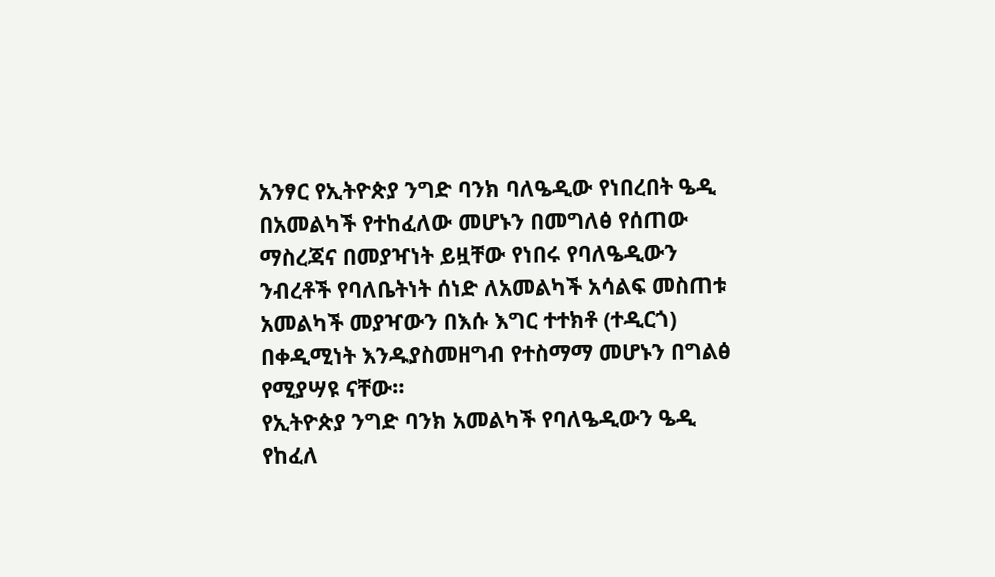አንፃር የኢትዮጵያ ንግድ ባንክ ባለዔዲው የነበረበት ዔዲ በአመልካች የተከፈለው መሆኑን በመግለፅ የሰጠው ማስረጃና በመያዣነት ይዟቸው የነበሩ የባለዔዲውን ንብረቶች የባለቤትነት ሰነድ ለአመልካች አሳልፍ መስጠቱ አመልካች መያዣውን በእሱ እግር ተተክቶ (ተዲርጎ) በቀዲሚነት እንዱያስመዘግብ የተስማማ መሆኑን በግልፅ የሚያሣዩ ናቸው።
የኢትዮጵያ ንግድ ባንክ አመልካች የባለዔዲውን ዔዲ የከፈለ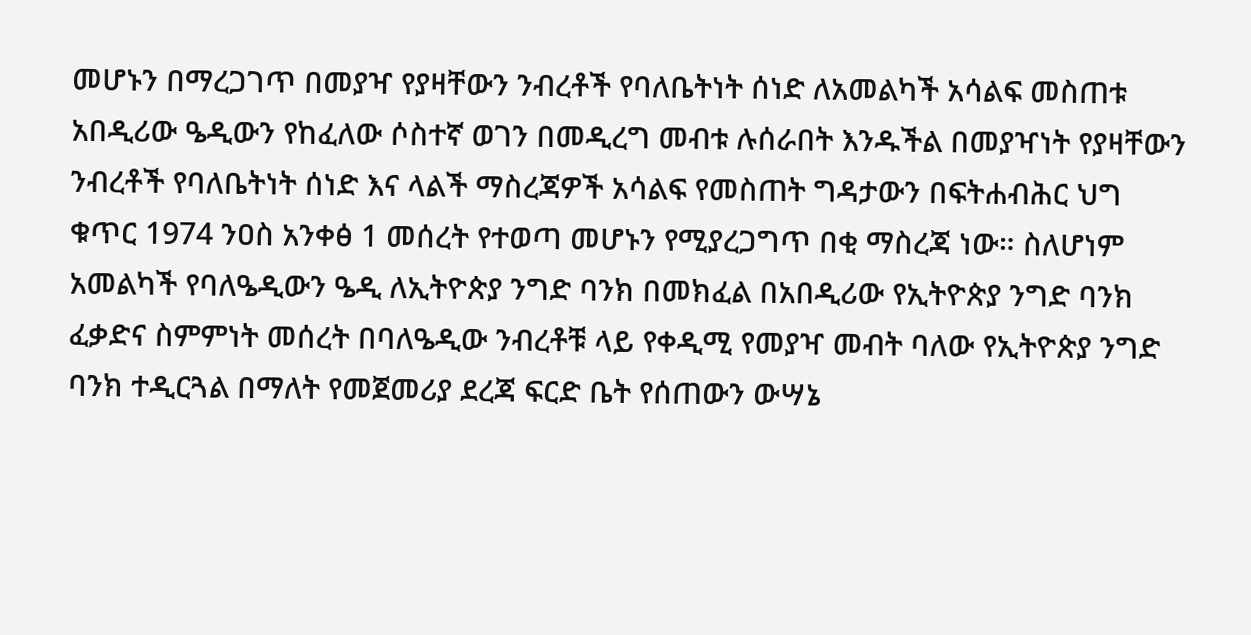መሆኑን በማረጋገጥ በመያዣ የያዛቸውን ንብረቶች የባለቤትነት ሰነድ ለአመልካች አሳልፍ መስጠቱ አበዲሪው ዔዲውን የከፈለው ሶስተኛ ወገን በመዲረግ መብቱ ሉሰራበት እንዱችል በመያዣነት የያዛቸውን ንብረቶች የባለቤትነት ሰነድ እና ላልች ማስረጃዎች አሳልፍ የመስጠት ግዳታውን በፍትሐብሕር ህግ ቁጥር 1974 ንዐስ አንቀፅ 1 መሰረት የተወጣ መሆኑን የሚያረጋግጥ በቂ ማስረጃ ነው። ስለሆነም አመልካች የባለዔዲውን ዔዲ ለኢትዮጵያ ንግድ ባንክ በመክፈል በአበዲሪው የኢትዮጵያ ንግድ ባንክ ፈቃድና ስምምነት መሰረት በባለዔዲው ንብረቶቹ ላይ የቀዲሚ የመያዣ መብት ባለው የኢትዮጵያ ንግድ ባንክ ተዲርጓል በማለት የመጀመሪያ ደረጃ ፍርድ ቤት የሰጠውን ውሣኔ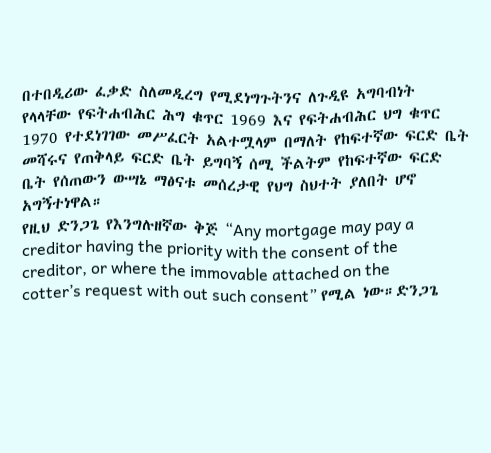በተበዲሪው ፈቃድ ስለመዲረግ የሚደነግጉትንና ለጉዲዩ አግባብነት የላላቸው የፍትሐብሕር ሕግ ቁጥር 1969 እና የፍትሐብሕር ህግ ቁጥር 1970 የተደነገገው መሥፈርት አልተሟላም በማለት የከፍተኛው ፍርድ ቤት መሻሩና የጠቅላይ ፍርድ ቤት ይግባኝ ሰሚ ችልትም የከፍተኛው ፍርድ ቤት የሰጠውን ውሣኔ ማፅናቱ መሰረታዊ የህግ ስህተት ያለበት ሆኖ አግኝተነዋል።
የዚህ ድንጋጌ የእንግሉዘኛው ቅጅ “Any mortgage may pay a creditor having the priority with the consent of the creditor, or where the immovable attached on the cotter’s request with out such consent” የሚል ነው።ድንጋጌ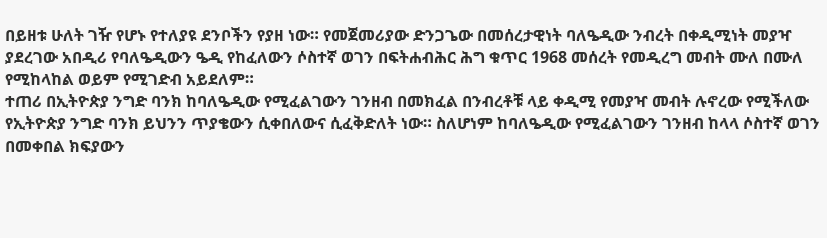በይዘቱ ሁለት ገዥ የሆኑ የተለያዩ ደንቦችን የያዘ ነው። የመጀመሪያው ድንጋጌው በመሰረታዊነት ባለዔዲው ንብረት በቀዲሚነት መያዣ ያደረገው አበዲሪ የባለዔዲውን ዔዲ የከፈለውን ሶስተኛ ወገን በፍትሐብሕር ሕግ ቁጥር 1968 መሰረት የመዲረግ መብት ሙለ በሙለ የሚከላከል ወይም የሚገድብ አይደለም።
ተጠሪ በኢትዮጵያ ንግድ ባንክ ከባለዔዲው የሚፈልገውን ገንዘብ በመክፈል በንብረቶቹ ላይ ቀዲሚ የመያዣ መብት ሉኖረው የሚችለው የኢትዮጵያ ንግድ ባንክ ይህንን ጥያቄውን ሲቀበለውና ሲፈቅድለት ነው። ስለሆነም ከባለዔዲው የሚፈልገውን ገንዘብ ከላላ ሶስተኛ ወገን በመቀበል ክፍያውን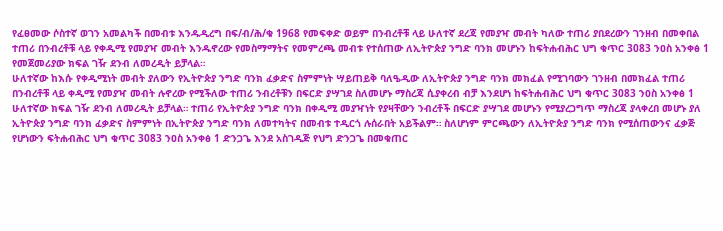የፈፀመው ሶስተኛ ወገን አመልካች በመብቱ እንዱዲረግ በፍ/ብ/ሕ/ቁ 1968 የመፍቀድ ወይም በንብረቶቹ ላይ ሁለተኛ ደረጃ የመያዣ መብት ካለው ተጠሪ ያበደረውን ገንዘብ በመቀበል ተጠሪ በንብረቶቹ ላይ የቀዲሚ የመያዣ መብት እንዱኖረው የመስማማትና የመምረጫ መብቱ የተሰጠው ለኢትዮጵያ ንግድ ባንክ መሆኑን ከፍትሐብሕር ህግ ቁጥር 3083 ንዐስ አንቀፅ 1 የመጀመሪያው ክፍል ገዥ ደንብ ለመረዲት ይቻላል።
ሁለተኛው ከእሱ የቀዲሚነት መብት ያለውን የኢትዮጵያ ንግድ ባንክ ፈቃድና ስምምነት ሣይጠይቅ ባለዔዲው ለኢትዮጵያ ንግድ ባንክ መክፈል የሚገባውን ገንዘብ በመክፈል ተጠሪ በንብረቶቹ ላይ ቀዲሚ የመያዣ መብት ሉኖረው የሚችለው ተጠሪ ንብረቶቹን በፍርድ ያሣገደ ስለመሆኑ ማስረጃ ሲያቀረብ ብቻ እንደሆነ ከፍትሐብሕር ህግ ቁጥር 3083 ንዐስ አንቀፅ 1 ሁለተኛው ክፍል ገዥ ደንብ ለመረዲት ይቻላል። ተጠሪ የኢትዮጵያ ንግድ ባንክ በቀዲሚ መያዣነት የያዛቸውን ንብረቶች በፍርድ ያሣገደ መሆኑን የሚያረጋግጥ ማስረጃ ያላቀረበ መሆኑ ያለ ኢትዮጵያ ንግድ ባንክ ፈቃድና ስምምነት በኢትዮጵያ ንግድ ባንክ ለመተካትና በመብቱ ተዲርጎ ሉሰራበት አይችልም። ስለሆነም ምርጫውን ለኢትዮጵያ ንግድ ባንክ የሚሰጠውንና ፈቃጅ የሆነውን ፍትሐብሕር ህግ ቁጥር 3083 ንዐስ አንቀፅ 1 ድንጋጌ እንደ አስገዲጅ የህግ ድንጋጌ በመቁጠር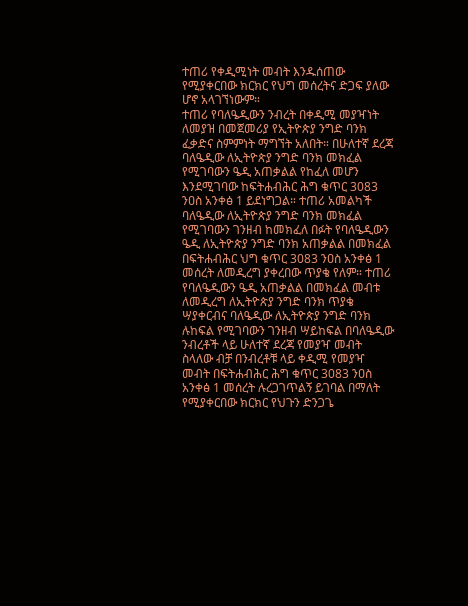ተጠሪ የቀዲሚነት መብት እንዱሰጠው የሚያቀርበው ክርክር የህግ መሰረትና ድጋፍ ያለው ሆኖ አላገኘነውም።
ተጠሪ የባለዔዲውን ንብረት በቀዲሚ መያዣነት ለመያዝ በመጀመሪያ የኢትዮጵያ ንግድ ባንክ ፈቃድና ስምምነት ማግኘት አለበት። በሁለተኛ ደረጃ ባለዔዲው ለኢትዮጵያ ንግድ ባንክ መክፈል የሚገባውን ዔዲ አጠቃልል የከፈለ መሆን እንደሚገባው ከፍትሐብሕር ሕግ ቁጥር 3083 ንዐስ አንቀፅ 1 ይደነግጋል። ተጠሪ አመልካች ባለዔዲው ለኢትዮጵያ ንግድ ባንክ መክፈል የሚገባውን ገንዘብ ከመክፈለ በፉት የባለዔዲውን ዔዲ ለኢትዮጵያ ንግድ ባንክ አጠቃልል በመክፈል በፍትሐብሕር ህግ ቁጥር 3083 ንዐስ አንቀፅ 1 መሰረት ለመዲረግ ያቀረበው ጥያቄ የለም። ተጠሪ የባለዔዲውን ዔዲ አጠቃልል በመክፈል መብቱ ለመዲረግ ለኢትዮጵያ ንግድ ባንክ ጥያቄ ሣያቀርብና ባለዔዲው ለኢትዮጵያ ንግድ ባንክ ሉከፍል የሚገባውን ገንዘብ ሣይከፍል በባለዔዲው ንብረቶች ላይ ሁለተኛ ደረጃ የመያዣ መብት ስላለው ብቻ በንብረቶቹ ላይ ቀዲሚ የመያዣ መብት በፍትሐብሕር ሕግ ቁጥር 3083 ንዐስ አንቀፅ 1 መሰረት ሉረጋገጥልኝ ይገባል በማለት የሚያቀርበው ክርክር የህጉን ድንጋጌ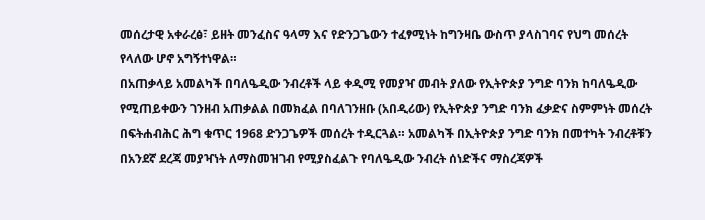መሰረታዊ አቀራረፅ፣ ይዘት መንፈስና ዓላማ እና የድንጋጌውን ተፈፃሚነት ከግንዛቤ ውስጥ ያላስገባና የህግ መሰረት የላለው ሆኖ አግኝተነዋል።
በአጠቃላይ አመልካች በባለዔዲው ንብረቶች ላይ ቀዲሚ የመያዣ መብት ያለው የኢትዮጵያ ንግድ ባንክ ከባለዔዲው የሚጠይቀውን ገንዘብ አጠቃልል በመክፈል በባለገንዘቡ (አበዲሪው) የኢትዮጵያ ንግድ ባንክ ፈቃድና ስምምነት መሰረት በፍትሐብሕር ሕግ ቁጥር 1968 ድንጋጌዎች መሰረት ተዲርጓል። አመልካች በኢትዮጵያ ንግድ ባንክ በመተካት ንብረቶቹን በአንደኛ ደረጃ መያዣነት ለማስመዝገብ የሚያስፈልጉ የባለዔዲው ንብረት ሰነድችና ማስረጃዎች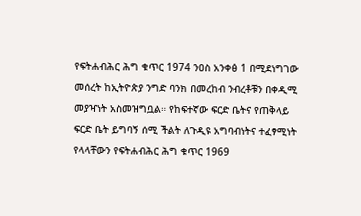የፍትሐብሕር ሕግ ቁጥር 1974 ንዐስ አንቀፅ 1 በሚደነግገው መሰረት ከኢትዮጵያ ንግድ ባንክ በመረከብ ንብረቶቹን በቀዲሚ መያዣነት አስመዝግቧል። የከፍተኛው ፍርድ ቤትና የጠቅላይ ፍርድ ቤት ይግባኝ ሰሚ ችልት ለጉዲዩ አግባብነትና ተፈፃሚነት የላላቸውን የፍትሐብሕር ሕግ ቁጥር 1969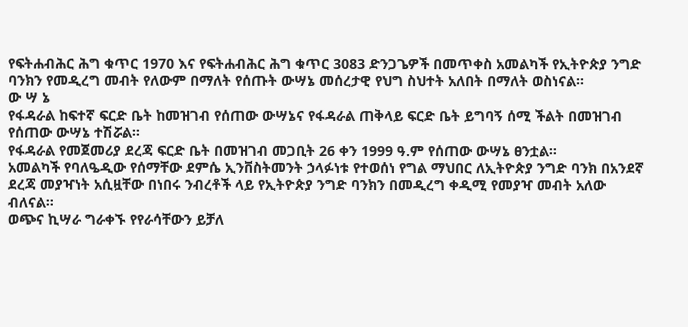የፍትሐብሕር ሕግ ቁጥር 1970 እና የፍትሐብሕር ሕግ ቁጥር 3083 ድንጋጌዎች በመጥቀስ አመልካች የኢትዮጵያ ንግድ ባንክን የመዲረግ መብት የለውም በማለት የሰጡት ውሣኔ መሰረታዊ የህግ ስህተት አለበት በማለት ወስነናል።
ው ሣ ኔ
የፋዳራል ከፍተኛ ፍርድ ቤት ከመዝገብ የሰጠው ውሣኔና የፋዳራል ጠቅላይ ፍርድ ቤት ይግባኝ ሰሚ ችልት በመዝገብ የሰጠው ውሣኔ ተሽሯል።
የፋዳራል የመጀመሪያ ደረጃ ፍርድ ቤት በመዝገብ መጋቢት 26 ቀን 1999 ዓ.ም የሰጠው ውሣኔ ፀንቷል።
አመልካች የባለዔዲው የሰማቸው ደምሴ ኢንቨስትመንት ኃላፉነቱ የተወሰነ የግል ማህበር ለኢትዮጵያ ንግድ ባንክ በአንደኛ ደረጃ መያዣነት አሲዟቸው በነበሩ ንብረቶች ላይ የኢትዮጵያ ንግድ ባንክን በመዲረግ ቀዲሚ የመያዣ መብት አለው ብለናል።
ወጭና ኪሣራ ግራቀኙ የየራሳቸውን ይቻለ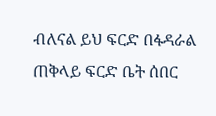ብለናል ይህ ፍርድ በፋዳራል ጠቅላይ ፍርድ ቤት ሰበር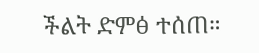ችልት ድምፅ ተሰጠ።